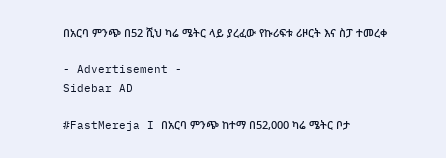በአርባ ምንጭ በ52 ሺህ ካሬ ሜትር ላይ ያረፈው የኩሪፍቱ ሪዞርት እና ስፓ ተመረቀ

- Advertisement -
Sidebar AD

#FastMereja I በአርባ ምንጭ ከተማ በ52,000 ካሬ ሜትር ቦታ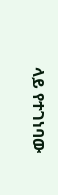ላይ የተገነባው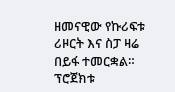ዘመናዊው የኩሪፍቱ ሪዞርት እና ስፓ ዛሬ በይፋ ተመርቋል። ፕሮጀክቱ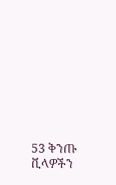53 ቅንጡ ቪላዎችን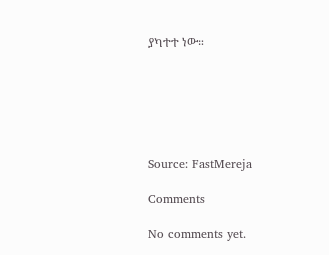ያካተተ ነው።






Source: FastMereja

Comments

No comments yet.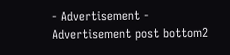- Advertisement -
Advertisement post bottom2